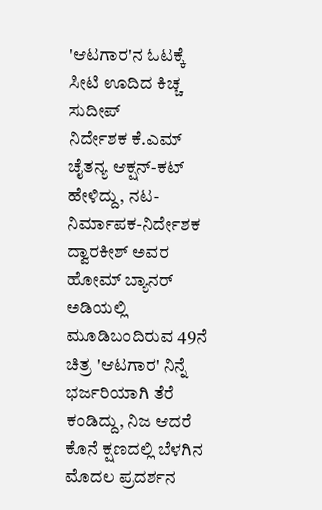'ಆಟಗಾರ'ನ ಓಟಕ್ಕೆ ಸೀಟಿ ಊದಿದ ಕಿಚ್ಚ ಸುದೀಪ್
ನಿರ್ದೇಶಕ ಕೆ.ಎಮ್ ಚೈತನ್ಯ ಆಕ್ಷನ್-ಕಟ್ ಹೇಳಿದ್ದು, ನಟ-ನಿರ್ಮಾಪಕ-ನಿರ್ದೇಶಕ ದ್ವಾರಕೀಶ್ ಅವರ ಹೋಮ್ ಬ್ಯಾನರ್ ಅಡಿಯಲ್ಲಿ ಮೂಡಿಬಂದಿರುವ 49ನೆ ಚಿತ್ರ 'ಆಟಗಾರ' ನಿನ್ನೆ ಭರ್ಜರಿಯಾಗಿ ತೆರೆ ಕಂಡಿದ್ದು, ನಿಜ ಆದರೆ ಕೊನೆ ಕ್ಷಣದಲ್ಲಿ ಬೆಳಗಿನ ಮೊದಲ ಪ್ರದರ್ಶನ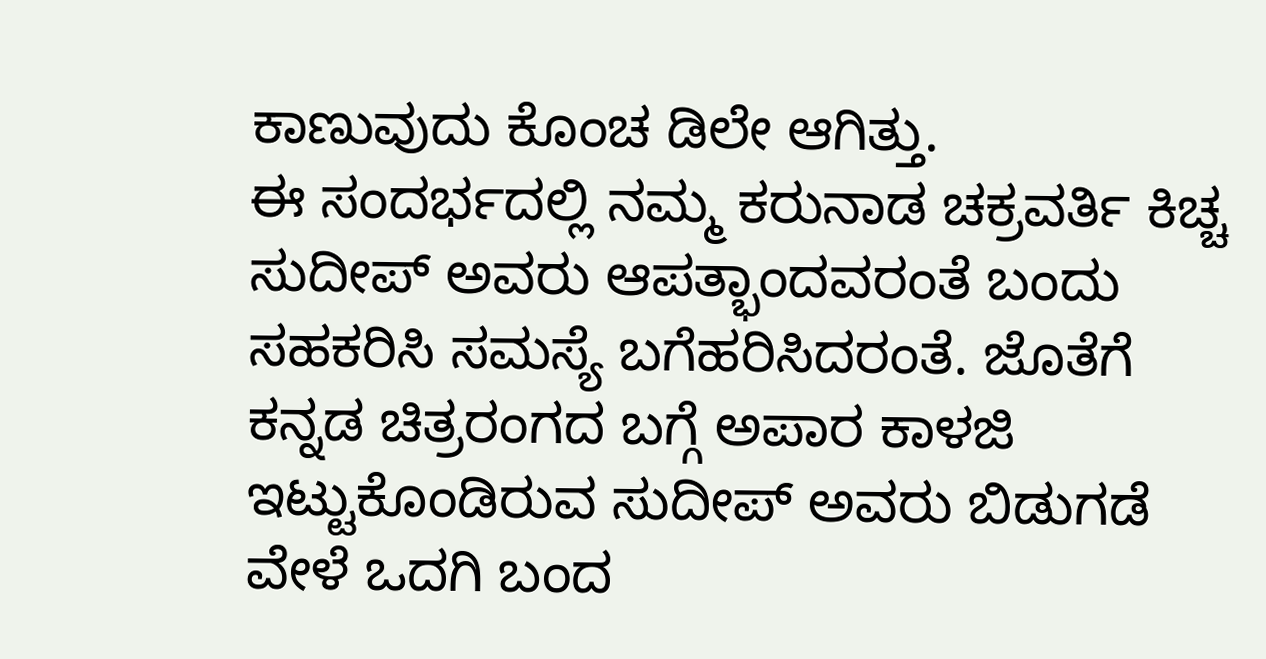ಕಾಣುವುದು ಕೊಂಚ ಡಿಲೇ ಆಗಿತ್ತು.
ಈ ಸಂದರ್ಭದಲ್ಲಿ ನಮ್ಮ ಕರುನಾಡ ಚಕ್ರವರ್ತಿ ಕಿಚ್ಚ ಸುದೀಪ್ ಅವರು ಆಪತ್ಭಾಂದವರಂತೆ ಬಂದು ಸಹಕರಿಸಿ ಸಮಸ್ಯೆ ಬಗೆಹರಿಸಿದರಂತೆ. ಜೊತೆಗೆ ಕನ್ನಡ ಚಿತ್ರರಂಗದ ಬಗ್ಗೆ ಅಪಾರ ಕಾಳಜಿ ಇಟ್ಟುಕೊಂಡಿರುವ ಸುದೀಪ್ ಅವರು ಬಿಡುಗಡೆ ವೇಳೆ ಒದಗಿ ಬಂದ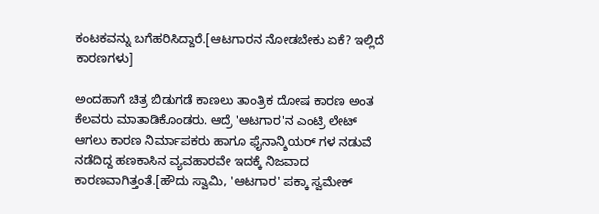ಕಂಟಕವನ್ನು ಬಗೆಹರಿಸಿದ್ದಾರೆ.[ಆಟಗಾರನ ನೋಡಬೇಕು ಏಕೆ? ಇಲ್ಲಿದೆ ಕಾರಣಗಳು]

ಅಂದಹಾಗೆ ಚಿತ್ರ ಬಿಡುಗಡೆ ಕಾಣಲು ತಾಂತ್ರಿಕ ದೋಷ ಕಾರಣ ಅಂತ ಕೆಲವರು ಮಾತಾಡಿಕೊಂಡರು. ಆದ್ರೆ 'ಆಟಗಾರ'ನ ಎಂಟ್ರಿ ಲೇಟ್ ಆಗಲು ಕಾರಣ ನಿರ್ಮಾಪಕರು ಹಾಗೂ ಫೈನಾನ್ಶಿಯರ್ ಗಳ ನಡುವೆ ನಡೆದಿದ್ದ ಹಣಕಾಸಿನ ವ್ಯವಹಾರವೇ ಇದಕ್ಕೆ ನಿಜವಾದ ಕಾರಣವಾಗಿತ್ತಂತೆ.[ಹೌದು ಸ್ವಾಮಿ, 'ಆಟಗಾರ' ಪಕ್ಕಾ ಸ್ವಮೇಕ್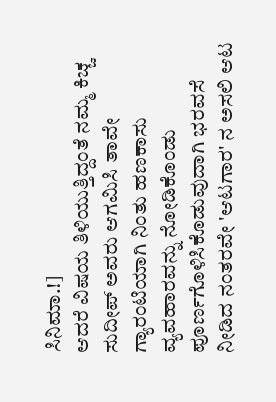ಸಿನಿಮಾ.!]
ಆದರೆ ವಿಷಯ ತಿಳಿಯುತ್ತಿದ್ದಂತೆ ನಮ್ಮ ಕಿಚ್ಚ ಸುದೀಪ್ ಅವರು ಆಗಮಿಸಿ ತಾವೇ ಗ್ಯಾರಂಟಿಯಾಗಿ ನಿಂತು ಹಣಕಾಸು ವ್ಯವಹಾರವನ್ನು ನೋಡಿಕೊಂಡು ಪೂರ್ಣಗೊಳಿಸಿಕೊಡುವುದಾಗಿ ಭರವಸೆ ನೀಡಿದ ನಂತರವೇ 'ಆಟಗಾರ' ನ ಅಸಲಿ ಆಟ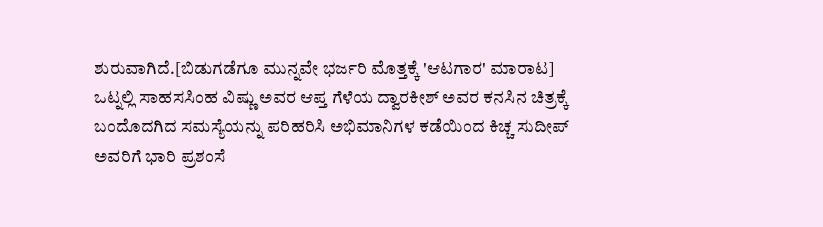ಶುರುವಾಗಿದೆ.[ಬಿಡುಗಡೆಗೂ ಮುನ್ನವೇ ಭರ್ಜರಿ ಮೊತ್ತಕ್ಕೆ 'ಆಟಗಾರ' ಮಾರಾಟ]
ಒಟ್ನಲ್ಲಿ ಸಾಹಸಸಿಂಹ ವಿಷ್ಣು ಅವರ ಆಪ್ತ ಗೆಳೆಯ ದ್ವಾರಕೀಶ್ ಅವರ ಕನಸಿನ ಚಿತ್ರಕ್ಕೆ ಬಂದೊದಗಿದ ಸಮಸ್ಯೆಯನ್ನು ಪರಿಹರಿಸಿ ಅಭಿಮಾನಿಗಳ ಕಡೆಯಿಂದ ಕಿಚ್ಚ ಸುದೀಪ್ ಅವರಿಗೆ ಭಾರಿ ಪ್ರಶಂಸೆ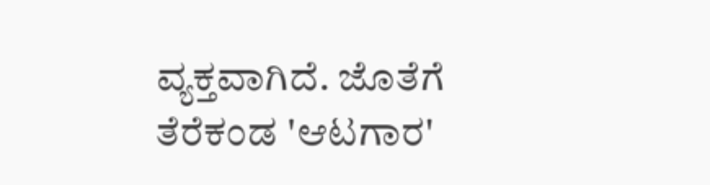ವ್ಯಕ್ತವಾಗಿದೆ. ಜೊತೆಗೆ ತೆರೆಕಂಡ 'ಆಟಗಾರ'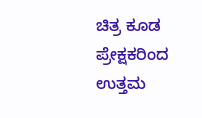ಚಿತ್ರ ಕೂಡ ಪ್ರೇಕ್ಷಕರಿಂದ ಉತ್ತಮ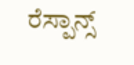ರೆಸ್ಪಾನ್ಸ್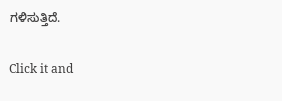ಗಳಿಸುತ್ತಿದೆ.


Click it and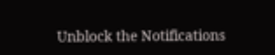Unblock the Notifications